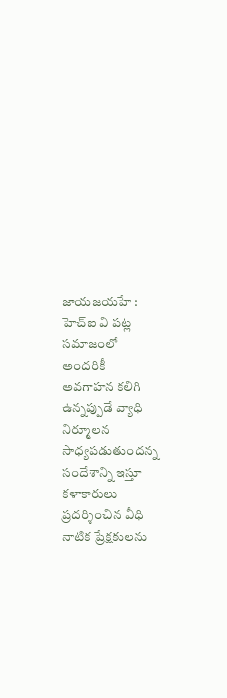జాయజయహే : హెచ్ఐ వి పట్ల సమాజంలో అందరికీ అవగాహన కలిగి ఉన్నప్పుడే వ్యాధి నిర్మూలన సాధ్యపడుతుందన్న సందేశాన్ని ఇస్తూ కళాకారులు ప్రదర్శించిన వీధి నాటిక ప్రేక్షకులను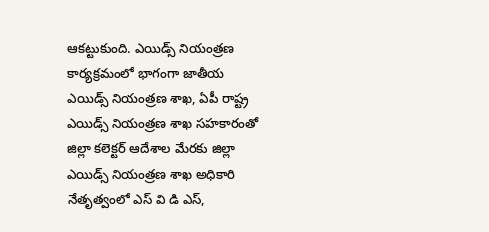ఆకట్టుకుంది. ఎయిడ్స్ నియంత్రణ కార్యక్రమంలో భాగంగా జాతీయ ఎయిడ్స్ నియంత్రణ శాఖ, ఏపీ రాష్ట్ర ఎయిడ్స్ నియంత్రణ శాఖ సహకారంతో జిల్లా కలెక్టర్ ఆదేశాల మేరకు జిల్లా ఎయిడ్స్ నియంత్రణ శాఖ అధికారి నేతృత్వంలో ఎస్ వి డి ఎస్,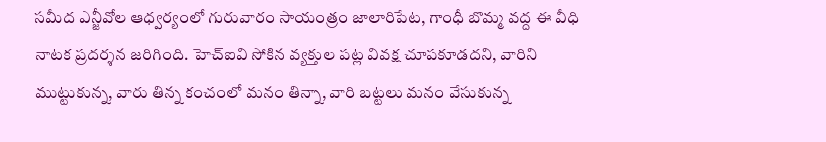సమీద ఎన్జీవోల ఆధ్వర్యంలో గురువారం సాయంత్రం జాలారిపేట, గాంధీ బొమ్మ వద్ద ఈ వీధి నాటక ప్రదర్శన జరిగింది. హెచ్ఐవి సోకిన వ్యక్తుల పట్ల వివక్ష చూపకూడదని, వారిని ముట్టుకున్న, వారు తిన్న కంచంలో మనం తిన్నా, వారి బట్టలు మనం వేసుకున్న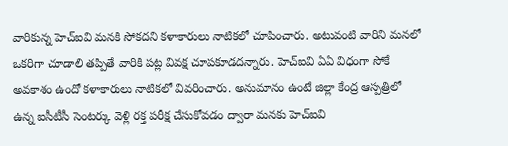వారికున్న హెచ్ఐవి మనకి సోకదని కళాకారులు నాటికలో చూపించారు. అటువంటి వారిని మనలో ఒకరిగా చూడాలి తప్పితే వారికి పట్ల వివక్ష చూపకూడదన్నారు. హెచ్ఐవి ఏఏ విధంగా సోకే అవకాశం ఉందో కళాకారులు నాటికలో వివరించారు. అనుమానం ఉంటే జిల్లా కేంద్ర ఆస్పత్రిలో ఉన్న ఐసీటీసీ సెంటర్కు వెళ్లి రక్త పరీక్ష చేసుకోవడం ద్వారా మనకు హెచ్ఐవి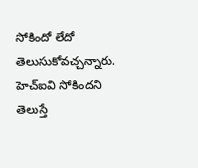సోకిందో లేదో తెలుసుకోవచ్చన్నారు. హెచ్ఐవి సోకిందని తెలుస్తే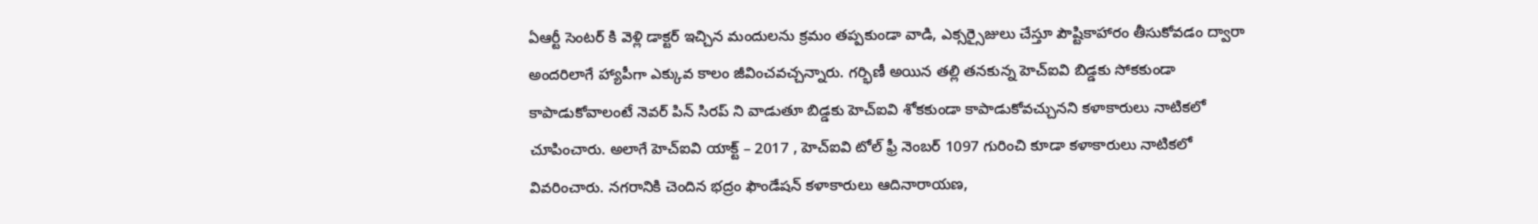ఏఆర్టీ సెంటర్ కి వెళ్లి డాక్టర్ ఇచ్చిన మందులను క్రమం తప్పకుండా వాడి, ఎక్సర్సైజులు చేస్తూ పౌష్టికాహారం తీసుకోవడం ద్వారా అందరిలాగే హ్యాపీగా ఎక్కువ కాలం జీవించవచ్చన్నారు. గర్భిణీ అయిన తల్లి తనకున్న హెచ్ఐవి బిడ్డకు సోకకుండా కాపాడుకోవాలంటే నెవర్ పిన్ సిరప్ ని వాడుతూ బిడ్డకు హెచ్ఐవి శోకకుండా కాపాడుకోవచ్చునని కళాకారులు నాటికలో చూపించారు. అలాగే హెచ్ఐవి యాక్ట్ – 2017 , హెచ్ఐవి టోల్ ఫ్రీ నెంబర్ 1097 గురించి కూడా కళాకారులు నాటికలో వివరించారు. నగరానికి చెందిన భద్రం ఫౌండేషన్ కళాకారులు ఆదినారాయణ,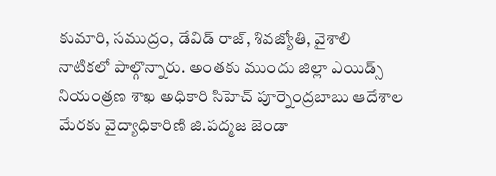కుమారి, సముద్రం, డేవిడ్ రాజ్, శివజ్యోతి, వైశాలి నాటికలో పాల్గొన్నారు. అంతకు ముందు జిల్లా ఎయిడ్స్ నియంత్రణ శాఖ అధికారి సిహెచ్ పూర్నెంద్రబాబు ఆదేశాల మేరకు వైద్యాధికారిణి జి.పద్మజ జెండా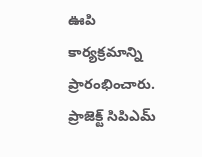ఊపి కార్యక్రమాన్ని ప్రారంభించారు. ప్రాజెక్ట్ సిపిఎమ్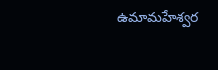ఉమామహేశ్వర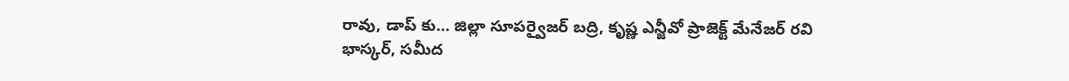రావు, డాప్ కు… జిల్లా సూపర్వైజర్ బద్రి, కృష్ణ ఎన్జీవో ప్రాజెక్ట్ మేనేజర్ రవి భాస్కర్, సమీద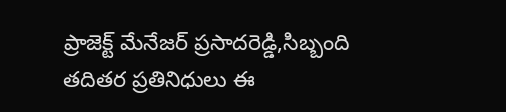ప్రాజెక్ట్ మేనేజర్ ప్రసాదరెడ్డి,సిబ్బంది తదితర ప్రతినిధులు ఈ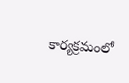కార్యక్రమంలో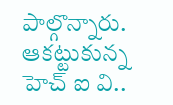పాల్గొన్నారు.
ఆకట్టుకున్న హెచ్ ఐ వి..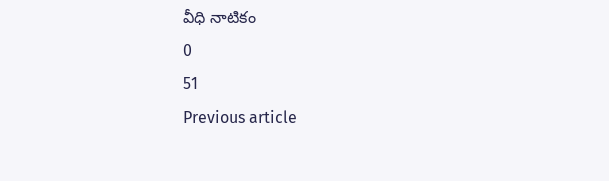వీధి నాటికం
0
51
Previous article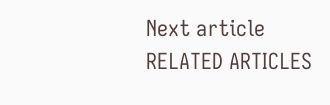Next article
RELATED ARTICLES